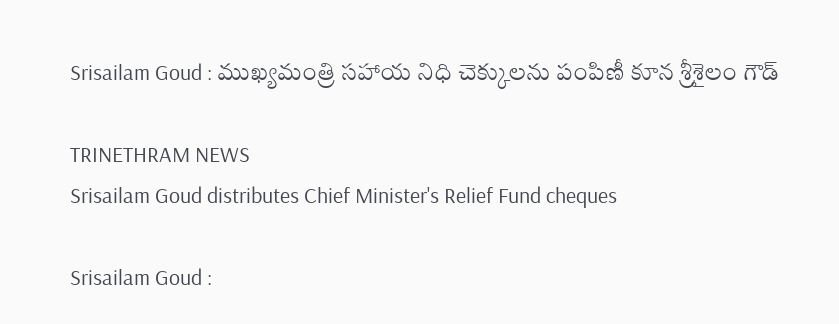Srisailam Goud : ముఖ్యమంత్రి సహాయ నిధి చెక్కులను పంపిణీ కూన శ్రీశైలం గౌడ్

TRINETHRAM NEWS
Srisailam Goud distributes Chief Minister's Relief Fund cheques

Srisailam Goud :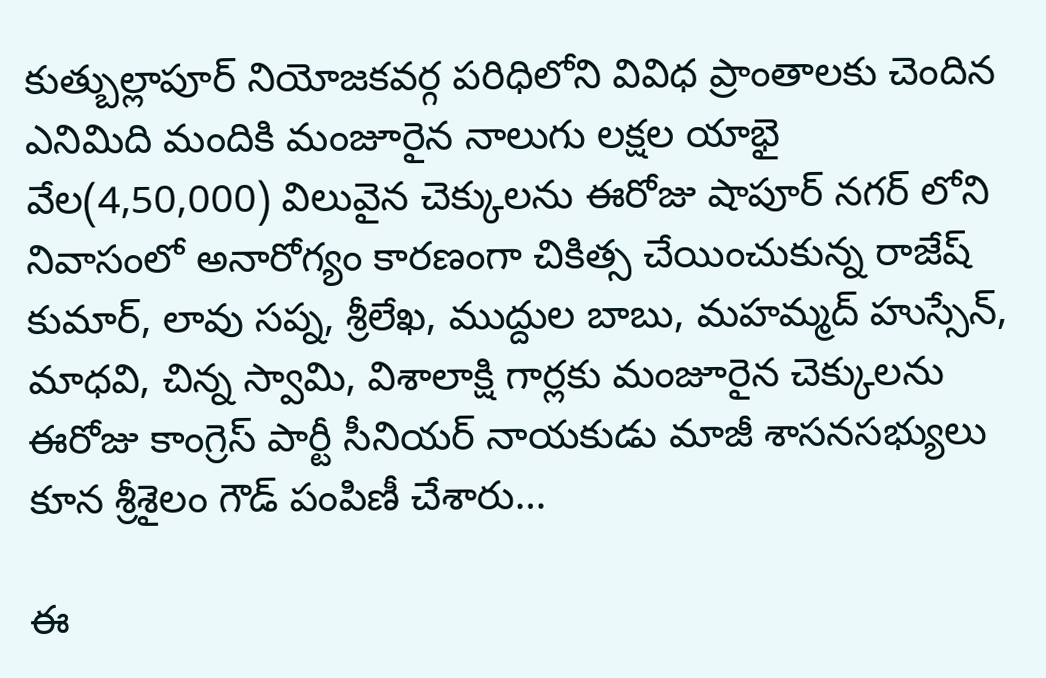కుత్బుల్లాపూర్ నియోజకవర్గ పరిధిలోని వివిధ ప్రాంతాలకు చెందిన ఎనిమిది మందికి మంజూరైన నాలుగు లక్షల యాభై వేల(4,50,000) విలువైన చెక్కులను ఈరోజు షాపూర్ నగర్ లోని నివాసంలో అనారోగ్యం కారణంగా చికిత్స చేయించుకున్న రాజేష్ కుమార్, లావు సప్న, శ్రీలేఖ, ముద్దుల బాబు, మహమ్మద్ హుస్సేన్, మాధవి, చిన్న స్వామి, విశాలాక్షి గార్లకు మంజూరైన చెక్కులను ఈరోజు కాంగ్రెస్ పార్టీ సీనియర్ నాయకుడు మాజీ శాసనసభ్యులు కూన శ్రీశైలం గౌడ్ పంపిణీ చేశారు…

ఈ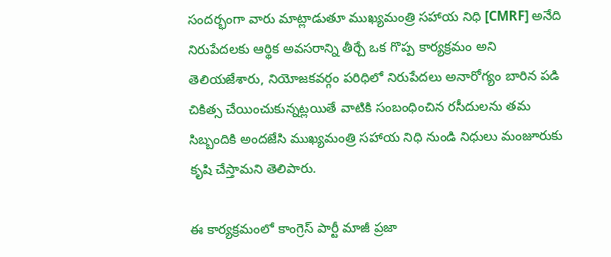సందర్భంగా వారు మాట్లాడుతూ ముఖ్యమంత్రి సహాయ నిధి [CMRF] అనేది నిరుపేదలకు ఆర్థిక అవసరాన్ని తీర్చే ఒక గొప్ప కార్యక్రమం అని తెలియజేశారు, నియోజకవర్గం పరిధిలో నిరుపేదలు అనారోగ్యం బారిన పడి చికిత్స చేయించుకున్నట్లయితే వాటికి సంబంధించిన రసీదులను తమ సిబ్బందికి అందజేసి ముఖ్యమంత్రి సహాయ నిధి నుండి నిధులు మంజూరుకు కృషి చేస్తామని తెలిపారు.

ఈ కార్యక్రమంలో కాంగ్రెస్ పార్టీ మాజీ ప్రజా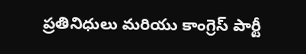ప్రతినిధులు మరియు కాంగ్రెస్ పార్టీ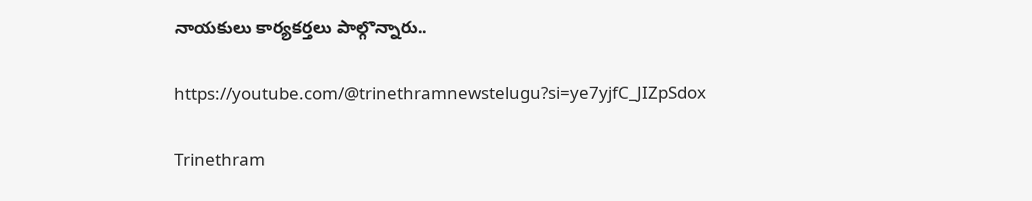నాయకులు కార్యకర్తలు పాల్గొన్నారు..

https://youtube.com/@trinethramnewstelugu?si=ye7yjfC_JIZpSdox

Trinethram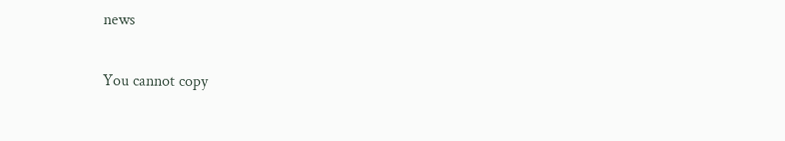news

You cannot copy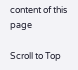content of this page

Scroll to Top